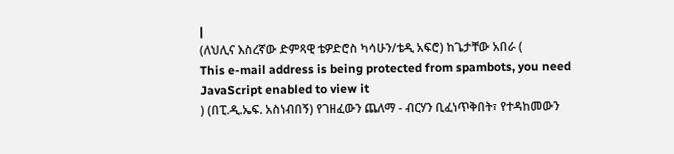|
(ለህሊና እስረኛው ድምጻዊ ቴዎድሮስ ካሳሁን/ቴዲ አፍሮ) ከጌታቸው አበራ (
This e-mail address is being protected from spambots, you need JavaScript enabled to view it
) (በፒ.ዲ.ኤፍ. አስነብበኝ) የገዘፈውን ጨለማ - ብርሃን ቢፈነጥቅበት፣ የተዳከመውን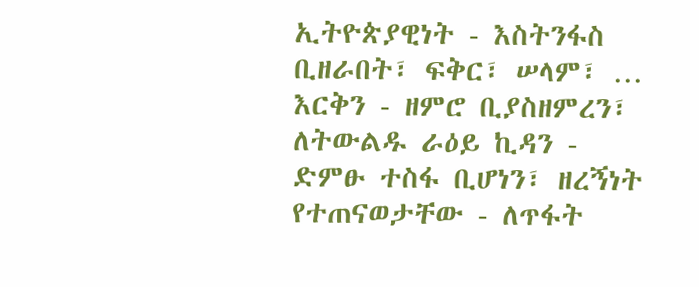ኢትዮጵያዊነት - እስትንፋስ ቢዘራበት፣ ፍቅር፣ ሠላም፣ … እርቅን - ዘምሮ ቢያስዘምረን፣ ለትውልዱ ራዕይ ኪዳን - ድምፁ ተስፋ ቢሆነን፣ ዘረኝነት የተጠናወታቸው - ለጥፋት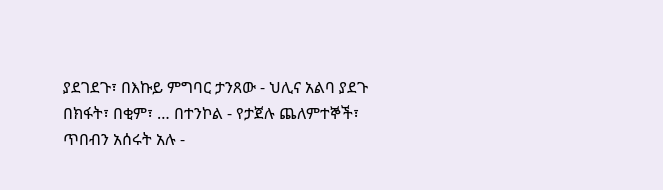ያደገደጉ፣ በእኩይ ምግባር ታንጸው - ህሊና አልባ ያደጉ በክፋት፣ በቂም፣ … በተንኮል - የታጀሉ ጨለምተኞች፣ ጥበብን አሰሩት አሉ -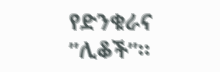የድንቁራና ”ሊቆች”።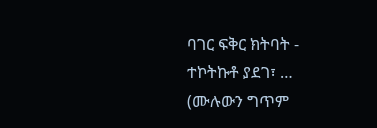ባገር ፍቅር ክትባት - ተኮትኩቶ ያደገ፣ … (ሙሉውን ግጥም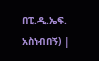በፒ.ዲ.ኤፍ. አስነብበኝ) |